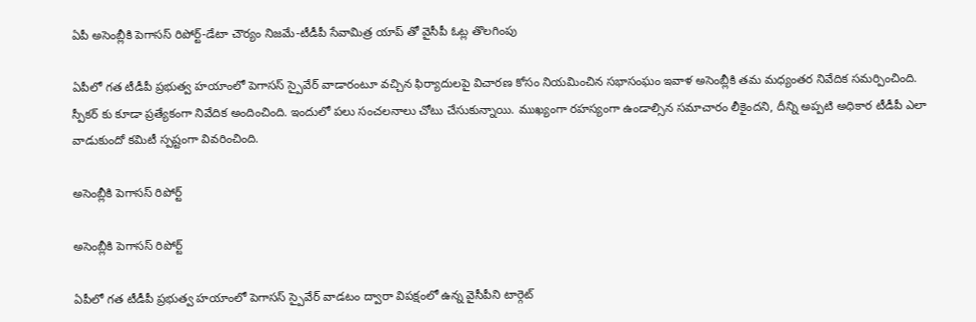ఏపీ అసెంబ్లీకి పెగాసస్ రిపోర్ట్-డేటా చౌర్యం నిజమే-టీడీపీ సేవామిత్ర యాప్ తో వైసీపీ ఓట్ల తొలగింపు

ఏపీలో గత టీడీపీ ప్రభుత్వ హయాంలో పెగాసస్ స్పైవేర్ వాడారంటూ వచ్చిన ఫిర్యాదులపై విచారణ కోసం నియమించిన సభాసంఘం ఇవాళ అసెంబ్లీకి తమ మధ్యంతర నివేదిక సమర్పించింది. స్పీకర్ కు కూడా ప్రత్యేకంగా నివేదిక అందించింది. ఇందులో పలు సంచలనాలు చోటు చేసుకున్నాయి. ముఖ్యంగా రహస్యంగా ఉండాల్సిన సమాచారం లీకైందని, దీన్ని అప్పటి అధికార టీడీపీ ఎలా వాడుకుందో కమిటీ స్పష్టంగా వివరించింది.

అసెంబ్లీకి పెగాసస్ రిపోర్ట్

అసెంబ్లీకి పెగాసస్ రిపోర్ట్

ఏపీలో గత టీడీపీ ప్రభుత్వ హయాంలో పెగాసస్ స్పైవేర్ వాడటం ద్వారా విపక్షంలో ఉన్న వైసీపీని టార్గెట్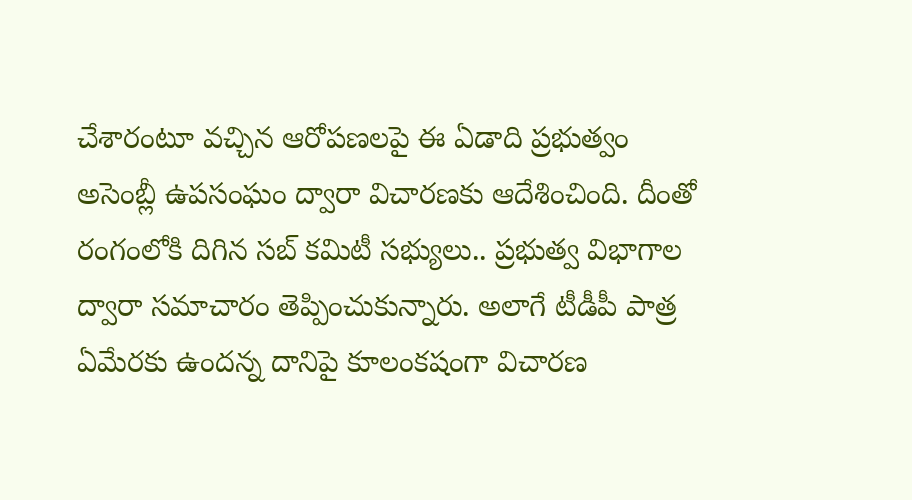చేశారంటూ వచ్చిన ఆరోపణలపై ఈ ఏడాది ప్రభుత్వం అసెంబ్లీ ఉపసంఘం ద్వారా విచారణకు ఆదేశించింది. దీంతో రంగంలోకి దిగిన సబ్ కమిటీ సభ్యులు.. ప్రభుత్వ విభాగాల ద్వారా సమాచారం తెప్పించుకున్నారు. అలాగే టీడీపీ పాత్ర ఏమేరకు ఉందన్న దానిపై కూలంకషంగా విచారణ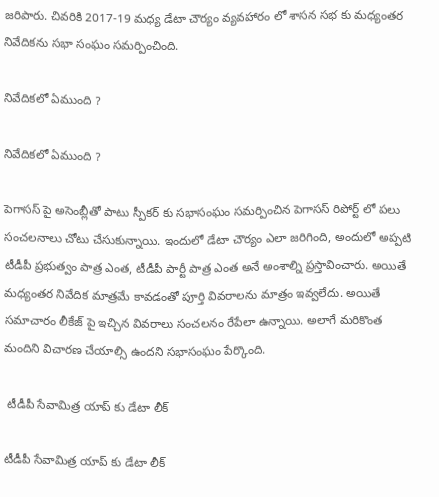జరిపారు. చివరికి 2017-19 మధ్య డేటా చౌర్యం వ్యవహారం లో శాసన సభ కు మధ్యంతర నివేదికను సభా సంఘం సమర్పించింది.

నివేదికలో ఏముంది ?

నివేదికలో ఏముంది ?

పెగాసస్ పై అసెంబ్లీతో పాటు స్పీకర్ కు సభాసంఘం సమర్పించిన పెగాసస్ రిపోర్ట్ లో పలు సంచలనాలు చోటు చేసుకున్నాయి. ఇందులో డేటా చౌర్యం ఎలా జరిగింది, అందులో అప్పటి టీడీపీ ప్రభుత్వం పాత్ర ఎంత, టీడీపీ పార్టీ పాత్ర ఎంత అనే అంశాల్ని ప్రస్తావించారు. అయితే మధ్యంతర నివేదిక మాత్రమే కావడంతో పూర్తి వివరాలను మాత్రం ఇవ్వలేదు. అయితే సమాచారం లీకేజ్ పై ఇచ్చిన వివరాలు సంచలనం రేపేలా ఉన్నాయి. అలాగే మరికొంత మందిని విచారణ చేయాల్సి ఉందని సభాసంఘం పేర్కొంది.

 టీడీపీ సేవామిత్ర యాప్ కు డేటా లీక్

టీడీపీ సేవామిత్ర యాప్ కు డేటా లీక్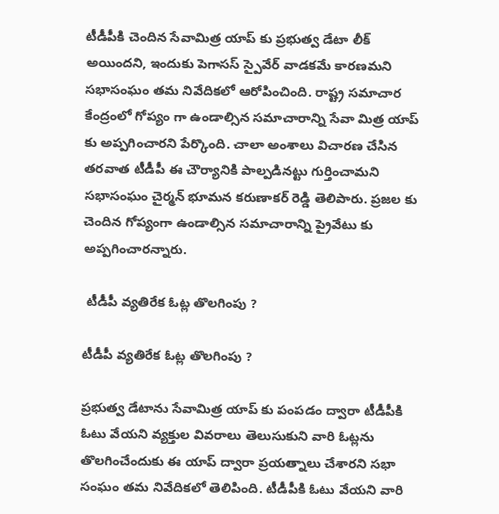టీడీపీకి చెందిన సేవామిత్ర యాప్ కు ప్రభుత్వ డేటా లీక్ అయిందని, ఇందుకు పెగాసస్ స్పైవేర్ వాడకమే కారణమని సభాసంఘం తమ నివేదికలో ఆరోపించింది. రాష్ట్ర సమాచార కేంద్రంలో గోప్యం గా ఉండాల్సిన సమాచారాన్ని సేవా మిత్ర యాప్ కు అప్పగించారని పేర్కొంది. చాలా అంశాలు విచారణ చేసిన తరవాత టీడీపీ ఈ చౌర్యానికి పాల్పడినట్టు గుర్తించామని సభాసంఘం చైర్మన్ భూమన కరుణాకర్ రెడ్డి తెలిపారు. ప్రజల కు చెందిన గోప్యంగా ఉండాల్సిన సమాచారాన్ని ప్రైవేటు కు అప్పగించారన్నారు.

 టీడీపీ వ్యతిరేక ఓట్ల తొలగింపు ?

టీడీపీ వ్యతిరేక ఓట్ల తొలగింపు ?

ప్రభుత్వ డేటాను సేవామిత్ర యాప్ కు పంపడం ద్వారా టీడీపీకి ఓటు వేయని వ్యక్తుల వివరాలు తెలుసుకుని వారి ఓట్లను తొలగించేందుకు ఈ యాప్ ద్వారా ప్రయత్నాలు చేశారని సభా సంఘం తమ నివేదికలో తెలిపింది. టీడీపీకి ఓటు వేయని వారి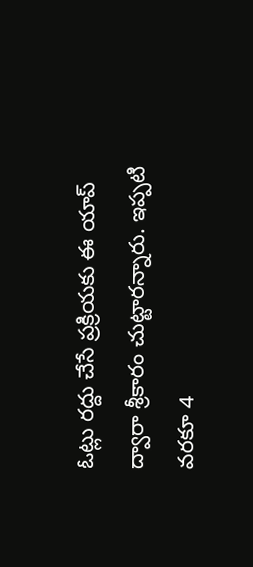ఓట్లు రద్దు చేసే ప్రక్రియకు ఈ యాప్ ద్వారా శ్రీకారం చుట్టారన్నారు. ఇప్పటి వరకూ 4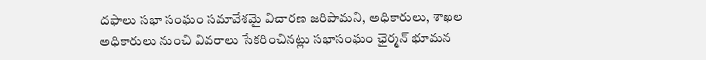దఫాలు సభా సంఘం సమావేశమై విచారణ జరిపామని, అధికారులు, శాఖల అధికారులు నుంచి వివరాలు సేకరించినట్లు సభాసంఘం ఛైర్మన్ భూమన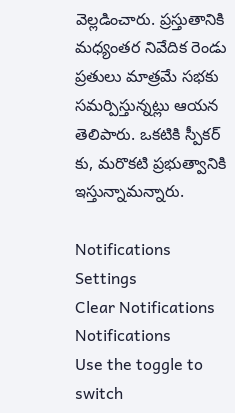వెల్లడించారు. ప్రస్తుతానికి మధ్యంతర నివేదిక రెండు ప్రతులు మాత్రమే సభకు సమర్పిస్తున్నట్లు ఆయన తెలిపారు. ఒకటికి స్పీకర్ కు, మరొకటి ప్రభుత్వానికి ఇస్తున్నామన్నారు.

Notifications
Settings
Clear Notifications
Notifications
Use the toggle to switch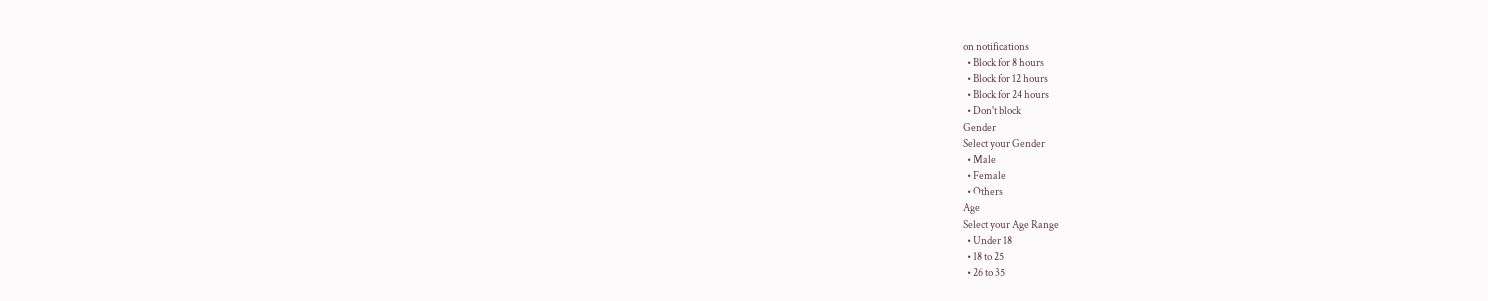on notifications
  • Block for 8 hours
  • Block for 12 hours
  • Block for 24 hours
  • Don't block
Gender
Select your Gender
  • Male
  • Female
  • Others
Age
Select your Age Range
  • Under 18
  • 18 to 25
  • 26 to 35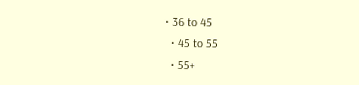• 36 to 45
  • 45 to 55
  • 55+